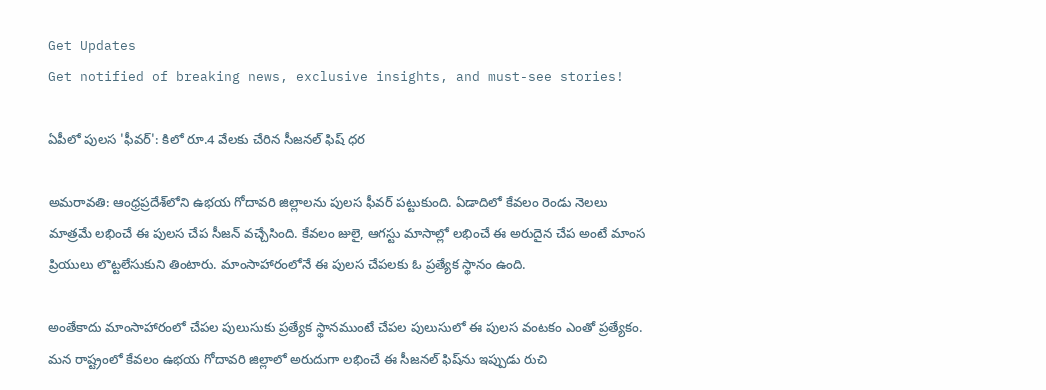Get Updates
Get notified of breaking news, exclusive insights, and must-see stories!

ఏపీలో పులస 'ఫీవర్': కిలో రూ.4 వేలకు చేరిన సీజనల్ ఫిష్ ధర

అమరావతి: ఆంధ్రప్రదేశ్‌లోని ఉభయ గోదావరి జిల్లాలను పులస ఫీవర్ పట్టుకుంది. ఏడాదిలో కేవలం రెండు నెలలు మాత్రమే లభించే ఈ పులస చేప సీజన్ వచ్చేసింది. కేవలం జులై, ఆగస్టు మాసాల్లో లభించే ఈ అరుదైన చేప అంటే మాంస ప్రియులు లొట్టలేసుకుని తింటారు. మాంసాహారంలోనే ఈ పులస చేపలకు ఓ ప్రత్యేక స్థానం ఉంది.

అంతేకాదు మాంసాహారంలో చేపల పులుసుకు ప్రత్యేక స్థానముంటే చేపల పులుసులో ఈ పులస వంటకం ఎంతో ప్రత్యేకం. మన రాష్ట్రంలో కేవలం ఉభయ గోదావరి జిల్లాలో అరుదుగా లభించే ఈ సీజనల్ ఫిష్‌ను ఇప్పుడు రుచి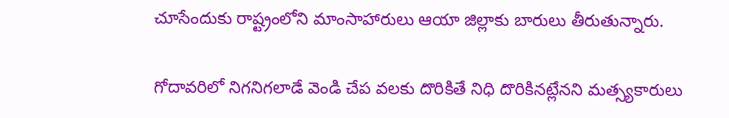చూసేందుకు రాష్ట్రంలోని మాంసాహారులు ఆయా జిల్లాకు బారులు తీరుతున్నారు.

గోదావరిలో నిగనిగలాడే వెండి చేప వలకు దొరికితే నిధి దొరికినట్లేనని మత్స్యకారులు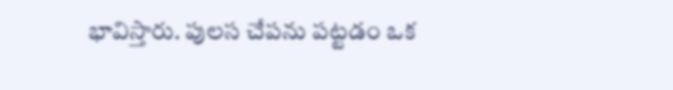భావిస్తారు. పులస చేపను పట్టడం ఒక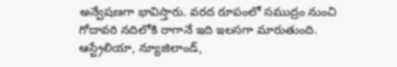అన్వేషణగా భావిస్తారు. వరద రూపంలో సముద్రం నుంచి గోదావరి నదిలోకి రాగానే ఇది ఇలసగా మారుతుంది. ఆస్ట్రేలియా, న్యూజిలాండ్,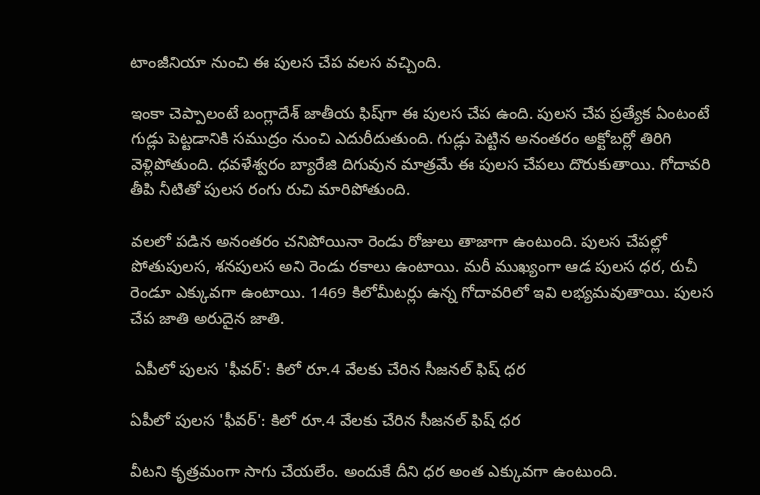టాంజీనియా నుంచి ఈ పులస చేప వలస వచ్చింది.

ఇంకా చెప్పాలంటే బంగ్లాదేశ్ జాతీయ ఫిష్‌గా ఈ పులస చేప ఉంది. పులస చేప ప్రత్యేక ఏంటంటే గుడ్లు పెట్టడానికి సముద్రం నుంచి ఎదురీదుతుంది. గుడ్లు పెట్టిన అనంతరం అక్టోబర్లో తిరిగి వెళ్లిపోతుంది. ధవళేశ్వరం బ్యారేజి దిగువున మాత్రమే ఈ పులస చేపలు దొరుకుతాయి. గోదావరి తీపి నీటితో పులస రంగు రుచి మారిపోతుంది.

వలలో పడిన అనంతరం చనిపోయినా రెండు రోజులు తాజాగా ఉంటుంది. పులస చేపల్లో పోతుపులస, శనపులస అని రెండు రకాలు ఉంటాయి. మరీ ముఖ్యంగా ఆడ పులస ధర, రుచీ రెండూ ఎక్కువగా ఉంటాయి. 1469 కిలోమీటర్లు ఉన్న గోదావరిలో ఇవి లభ్యమవుతాయి. పులస చేప జాతి అరుదైన జాతి.

 ఏపీలో పులస 'ఫీవర్': కిలో రూ.4 వేలకు చేరిన సీజనల్ ఫిష్ ధర

ఏపీలో పులస 'ఫీవర్': కిలో రూ.4 వేలకు చేరిన సీజనల్ ఫిష్ ధర

వీటని కృత్రమంగా సాగు చేయలేం. అందుకే దీని ధర అంత ఎక్కువగా ఉంటుంది.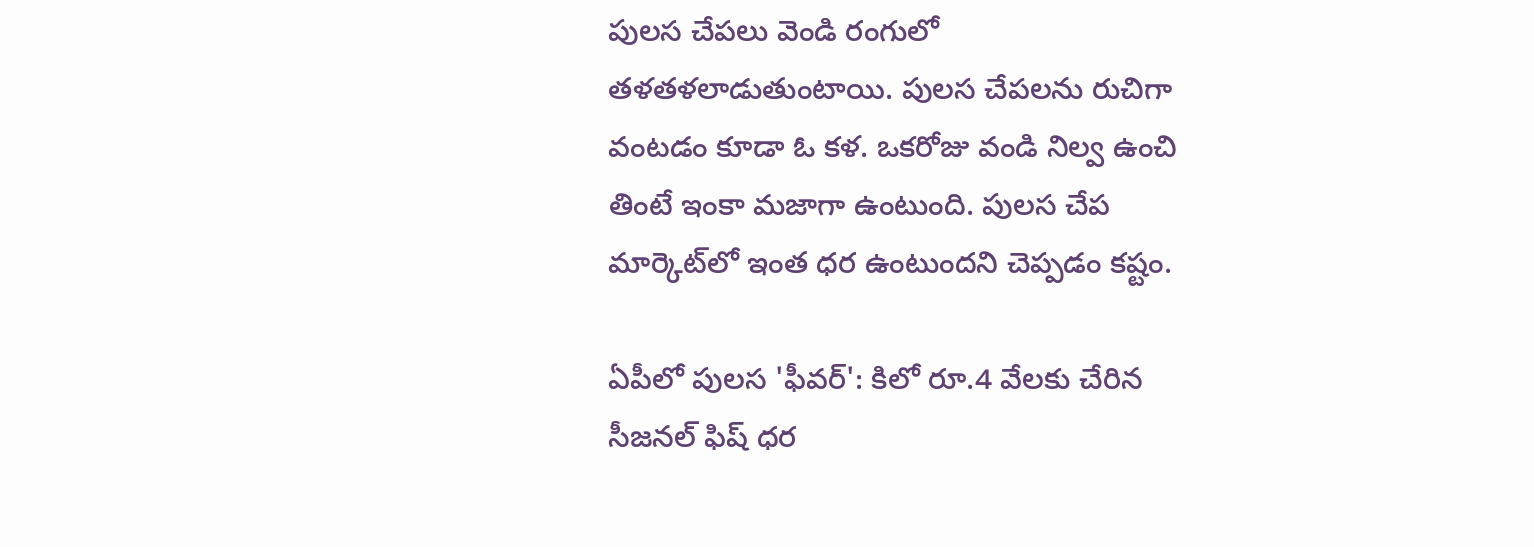పులస చేపలు వెండి రంగులో తళతళలాడుతుంటాయి. పులస చేపలను రుచిగా వంటడం కూడా ఓ కళ. ఒకరోజు వండి నిల్వ ఉంచి తింటే ఇంకా మజాగా ఉంటుంది. పులస చేప మార్కెట్‌లో ఇంత ధర ఉంటుందని చెప్పడం కష్టం.

ఏపీలో పులస 'ఫీవర్': కిలో రూ.4 వేలకు చేరిన సీజనల్ ఫిష్ ధర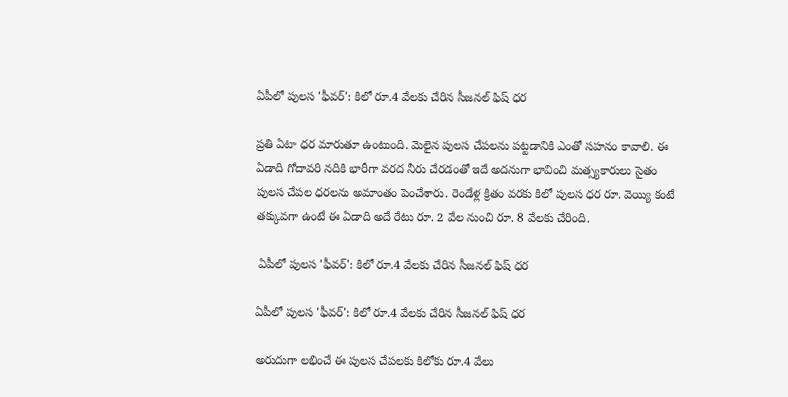ఏపీలో పులస 'ఫీవర్': కిలో రూ.4 వేలకు చేరిన సీజనల్ ఫిష్ ధర

ప్రతి ఏటా ధర మారుతూ ఉంటుంది. మెలైన పులస చేపలను పట్టడానికి ఎంతో సహనం కావాలి. ఈ ఏడాది గోదావరి నదికి భారీగా వరద నీరు చేరడంతో ఇదే అదనుగా భావించి మత్స్యకారులు సైతం పులస చేపల ధరలను అమాంతం పెంచేశారు. రెండేళ్ల క్రితం వరకు కిలో పులస ధర రూ. వెయ్యి కంటే తక్కువగా ఉంటే ఈ ఏడాది అదే రేటు రూ. 2 వేల నుంచి రూ. 8 వేలకు చేరింది.

 ఏపీలో పులస 'ఫీవర్': కిలో రూ.4 వేలకు చేరిన సీజనల్ ఫిష్ ధర

ఏపీలో పులస 'ఫీవర్': కిలో రూ.4 వేలకు చేరిన సీజనల్ ఫిష్ ధర

అరుదుగా లభించే ఈ పులస చేపలకు కిలోకు రూ.4 వేలు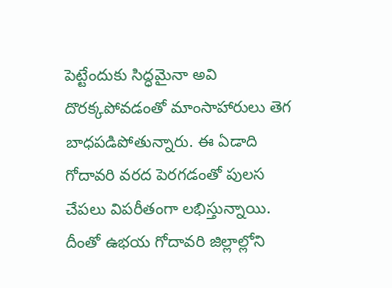పెట్టేందుకు సిద్ధమైనా అవి దొరక్కపోవడంతో మాంసాహారులు తెగ బాధపడిపోతున్నారు. ఈ ఏడాది గోదావరి వరద పెరగడంతో పులస చేపలు విపరీతంగా లభిస్తున్నాయి. దీంతో ఉభయ గోదావరి జిల్లాల్లోని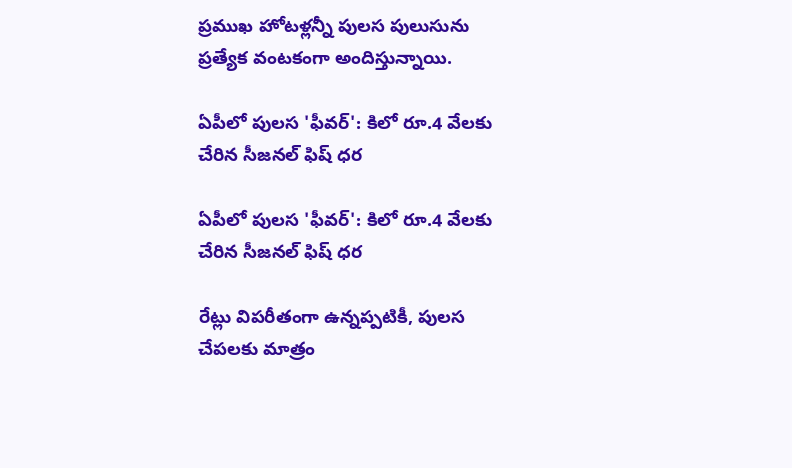ప్రముఖ హోటళ్లన్నీ పులస పులుసును ప్రత్యేక వంటకంగా అందిస్తున్నాయి.

ఏపీలో పులస 'ఫీవర్': కిలో రూ.4 వేలకు చేరిన సీజనల్ ఫిష్ ధర

ఏపీలో పులస 'ఫీవర్': కిలో రూ.4 వేలకు చేరిన సీజనల్ ఫిష్ ధర

రేట్లు విపరీతంగా ఉన్నప్పటికీ, పులస చేపలకు మాత్రం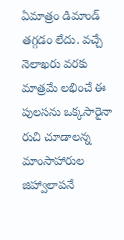ఏమాత్రం డిమాండ్ తగ్గడం లేదు. వచ్చే నెలాఖరు వరకు మాత్రమే లభించే ఈ పులసను ఒక్కసారైనా రుచి చూడాలన్న మాంసాహారుల జిహ్వాలాపనే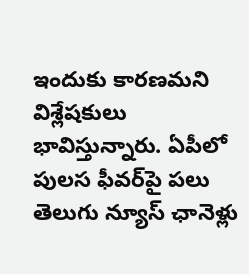ఇందుకు కారణమని విశ్లేషకులు భావిస్తున్నారు. ఏపీలో పులస ఫీవర్‌పై పలు తెలుగు న్యూస్ ఛానెళ్లు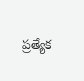ప్రత్యేక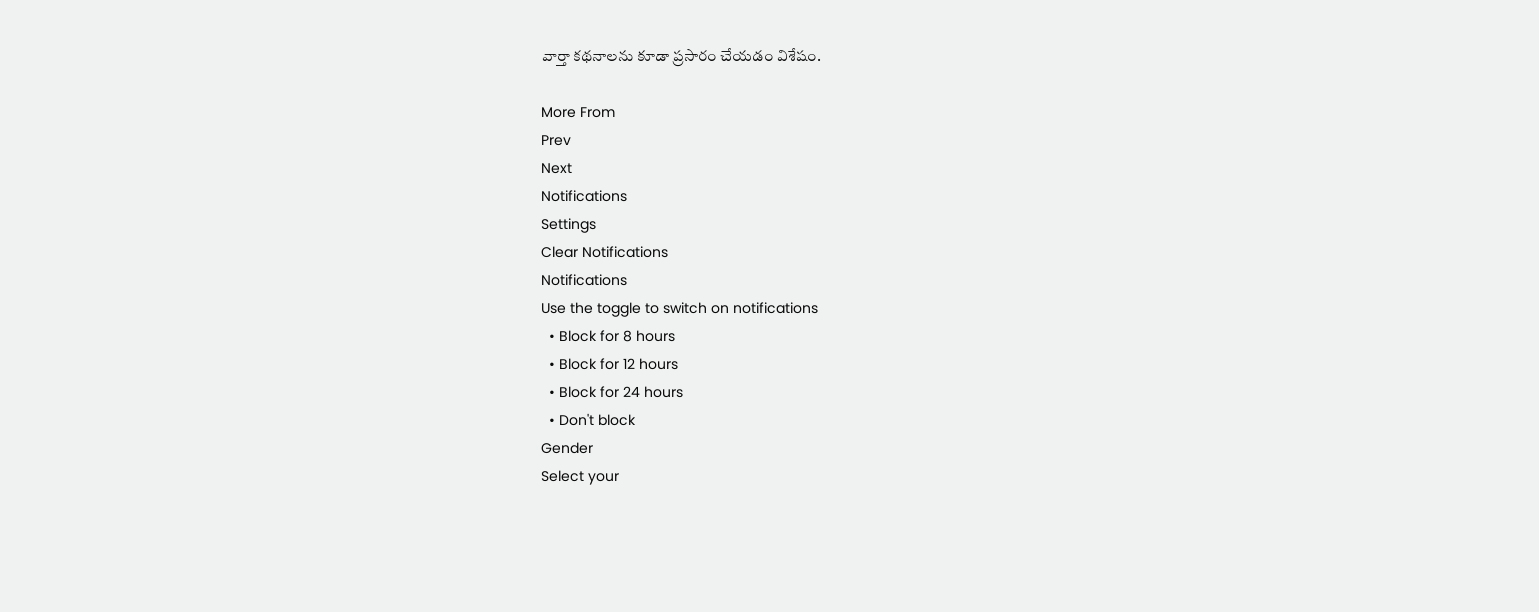వార్తా కథనాలను కూడా ప్రసారం చేయడం విశేషం.

More From
Prev
Next
Notifications
Settings
Clear Notifications
Notifications
Use the toggle to switch on notifications
  • Block for 8 hours
  • Block for 12 hours
  • Block for 24 hours
  • Don't block
Gender
Select your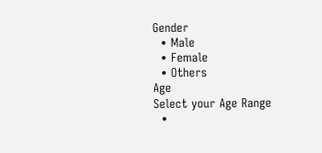Gender
  • Male
  • Female
  • Others
Age
Select your Age Range
  •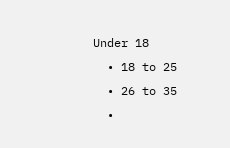Under 18
  • 18 to 25
  • 26 to 35
  •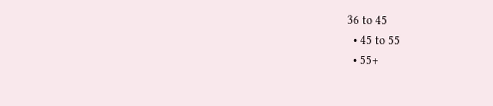36 to 45
  • 45 to 55
  • 55+